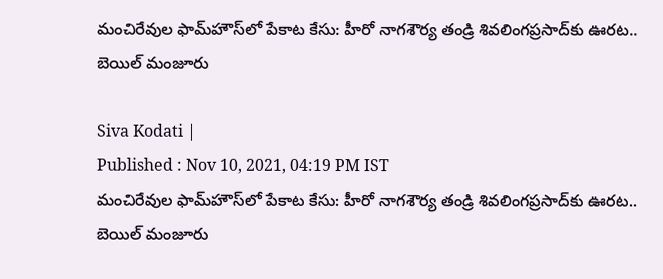మంచిరేవుల ఫామ్‌హౌస్‌‌లో పేకాట కేసు: హీరో నాగశౌర్య తండ్రి శివలింగప్రసాద్‌కు ఊరట.. బెయిల్ మంజూరు

Siva Kodati |
Published : Nov 10, 2021, 04:19 PM IST
మంచిరేవుల ఫామ్‌హౌస్‌‌లో పేకాట కేసు: హీరో నాగశౌర్య తండ్రి శివలింగప్రసాద్‌కు ఊరట.. బెయిల్ మంజూరు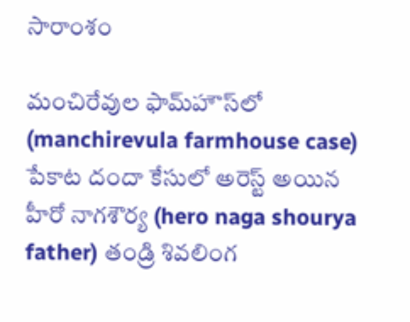సారాంశం

మంచిరేవుల ఫామ్‌హౌస్‌లో (manchirevula farmhouse case) పేకాట దందా కేసులో అరెస్ట్ అయిన హీరో నాగశౌర్య (hero naga shourya father) తండ్రి శివలింగ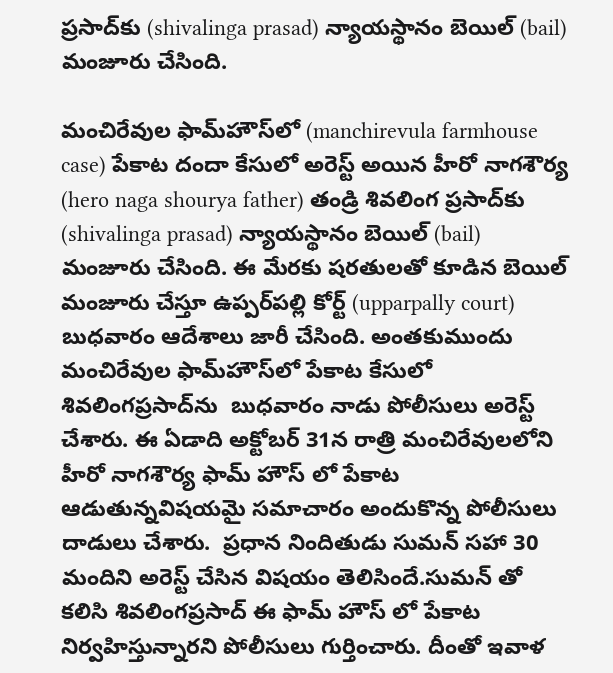ప్రసాద్‌కు (shivalinga prasad) న్యాయస్థానం బెయిల్ (bail) మంజూరు చేసింది.

మంచిరేవుల ఫామ్‌హౌస్‌లో (manchirevula farmhouse case) పేకాట దందా కేసులో అరెస్ట్ అయిన హీరో నాగశౌర్య (hero naga shourya father) తండ్రి శివలింగ ప్రసాద్‌కు (shivalinga prasad) న్యాయస్థానం బెయిల్ (bail) మంజూరు చేసింది. ఈ మేరకు షరతులతో కూడిన బెయిల్ మంజూరు చేస్తూ ఉప్పర్‌పల్లి కోర్ట్ (upparpally court) బుధవారం ఆదేశాలు జారీ చేసింది. అంతకుముందు మంచిరేవుల ఫామ్‌హౌస్‌లో పేకాట కేసులో శివలింగప్రసాద్‌ను  బుధవారం నాడు పోలీసులు అరెస్ట్ చేశారు. ఈ ఏడాది అక్టోబర్ 31న రాత్రి మంచిరేవులలోని హీరో నాగశౌర్య ఫామ్ హౌస్ లో పేకాట ఆడుతున్నవిషయమై సమాచారం అందుకొన్న పోలీసులు దాడులు చేశారు.  ప్రధాన నిందితుడు సుమన్ సహా 30 మందిని అరెస్ట్ చేసిన విషయం తెలిసిందే.సుమన్ తో కలిసి శివలింగప్రసాద్ ఈ ఫామ్ హౌస్ లో పేకాట నిర్వహిస్తున్నారని పోలీసులు గుర్తించారు. దీంతో ఇవాళ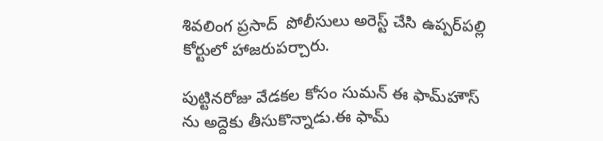శివలింగ ప్రసాద్  పోలీసులు అరెస్ట్ చేసి ఉప్పర్‌పల్లి కోర్టులో హాజరుపర్చారు.

పుట్టినరోజు వేడకల కోసం సుమన్ ఈ ఫామ్‌హౌస్ ను అద్దెకు తీసుకొన్నాడు.ఈ ఫామ్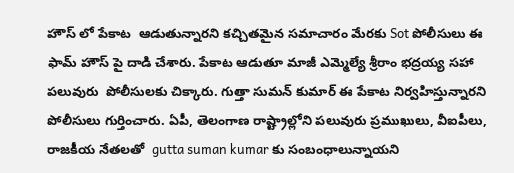హౌస్ లో పేకాట  ఆడుతున్నారని కచ్చితమైన సమాచారం మేరకు Sot పోలీసులు ఈ ఫామ్ హౌస్ పై దాడి చేశారు. పేకాట ఆడుతూ మాజీ ఎమ్మెల్యే శ్రీరాం భద్రయ్య సహా పలువురు  పోలీసులకు చిక్కారు. గుత్తా సుమన్ కుమార్ ఈ పేకాట నిర్వహిస్తున్నారని పోలీసులు గుర్తించారు. ఏపీ, తెలంగాణ రాష్ట్రాల్లోని పలువురు ప్రముఖులు, వీఐపీలు, రాజకీయ నేతలతో  gutta suman kumar కు సంబంధాలున్నాయని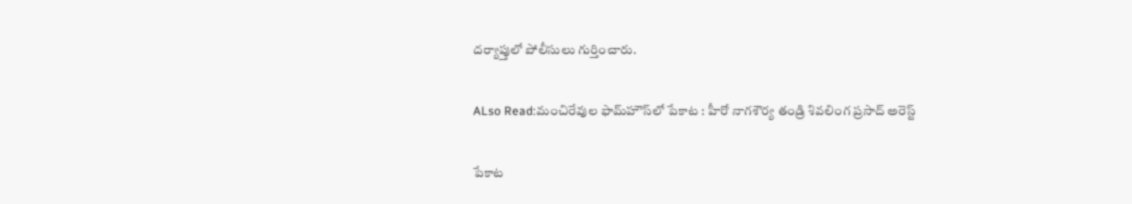దర్యాప్తులో పోలీసులు గుర్తించారు.

ALso Read:మంచిరేవుల ఫామ్‌హౌస్‌లో పేకాట : హీరో నాగశౌర్య తండ్రి శివలింగ ప్రసాద్ అరెస్ట్

పేకాట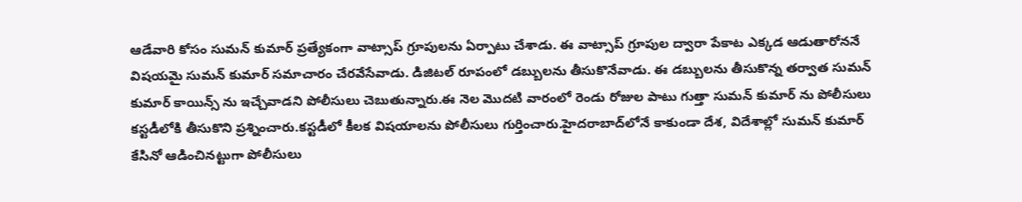ఆడేవారి కోసం సుమన్ కుమార్ ప్రత్యేకంగా వాట్సాప్ గ్రూపులను ఏర్పాటు చేశాడు. ఈ వాట్సాప్ గ్రూపుల ద్వారా పేకాట ఎక్కడ ఆడుతారోననే విషయమై సుమన్ కుమార్ సమాచారం చేరవేసేవాడు. డిజిటల్ రూపంలో డబ్బులను తీసుకొనేవాడు. ఈ డబ్బులను తీసుకొన్న తర్వాత సుమన్ కుమార్ కాయిన్స్ ను ఇచ్చేవాడని పోలీసులు చెబుతున్నారు.ఈ నెల మొదటి వారంలో రెండు రోజుల పాటు గుత్తా సుమన్ కుమార్ ను పోలీసులు కస్టడీలోకి తీసుకొని ప్రశ్నించారు.కస్టడీలో కీలక విషయాలను పోలీసులు గుర్తించారు.హైదరాబాద్‌లోనే కాకుండా దేశ, విదేశాల్లో సుమన్ కుమార్ కేసినో ఆడించినట్టుగా పోలీసులు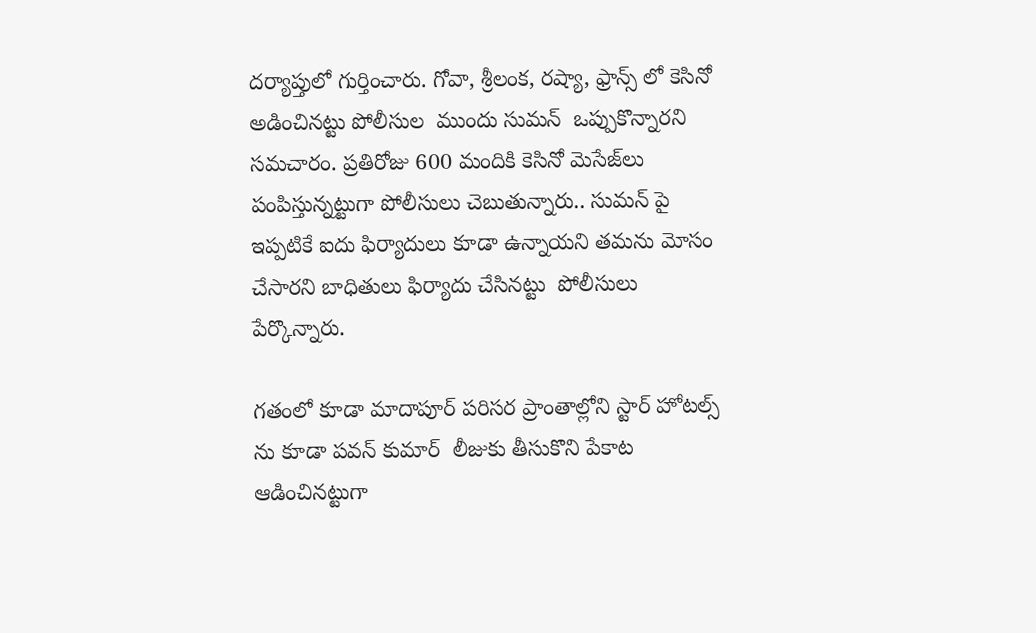దర్యాప్తులో గుర్తించారు. గోవా, శ్రీలంక, రష్యా, ఫ్రాన్స్ లో కెసినో అడించినట్టు పోలీసుల  ముందు సుమన్  ఒప్పుకొన్నారని సమచారం. ప్రతిరోజు 600 మందికి కెసినో మెసేజ్‌లు పంపిస్తున్నట్టుగా పోలీసులు చెబుతున్నారు.. సుమన్ పై ఇప్పటికే ఐదు ఫిర్యాదులు కూడా ఉన్నాయని తమను మోసం చేసారని బాధితులు ఫిర్యాదు చేసినట్టు  పోలీసులు పేర్కొన్నారు.

గతంలో కూడా మాదాపూర్ పరిసర ప్రాంతాల్లోని స్టార్ హోటల్స్ ను కూడా పవన్ కుమార్  లీజుకు తీసుకొని పేకాట ఆడించినట్టుగా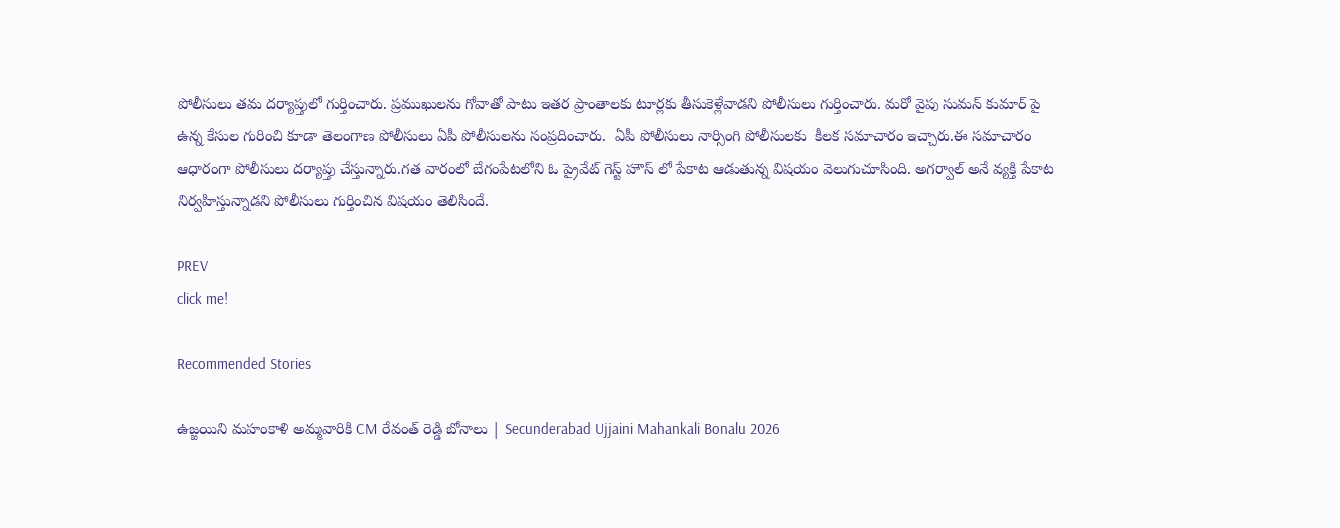పోలీసులు తమ దర్యాప్తులో గుర్తించారు. ప్రముఖులను గోవాతో పాటు ఇతర ప్రాంతాలకు టూర్లకు తీసుకెళ్లేవాడని పోలీసులు గుర్తించారు. మరో వైపు సుమన్ కుమార్ పై ఉన్న కేసుల గురించి కూడా తెలంగాణ పోలీసులు ఏపీ పోలీసులను సంప్రదించారు.  ఏపీ పోలీసులు నార్సింగి పోలీసులకు  కీలక సమాచారం ఇచ్చారు.ఈ సమాచారం ఆధారంగా పోలీసులు దర్యాప్తు చేస్తున్నారు.గత వారంలో బేగంపేటలోని ఓ ప్రైవేట్ గెస్ట్ హౌస్ లో పేకాట ఆడుతున్న విషయం వెలుగుచూసింది. అగర్వాల్ అనే వ్యక్తి పేకాట నిర్వహిస్తున్నాడని పోలీసులు గుర్తించిన విషయం తెలిసిందే.

PREV
click me!

Recommended Stories

ఉజ్జయిని మహంకాళి అమ్మవారికి CM రేవంత్ రెడ్డి బోనాలు | Secunderabad Ujjaini Mahankali Bonalu 2026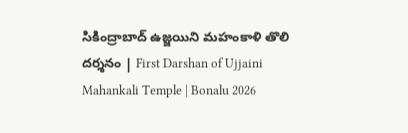సికింద్రాబాద్ ఉజ్జయిని మహంకాళి తొలి దర్శనం | First Darshan of Ujjaini Mahankali Temple | Bonalu 2026